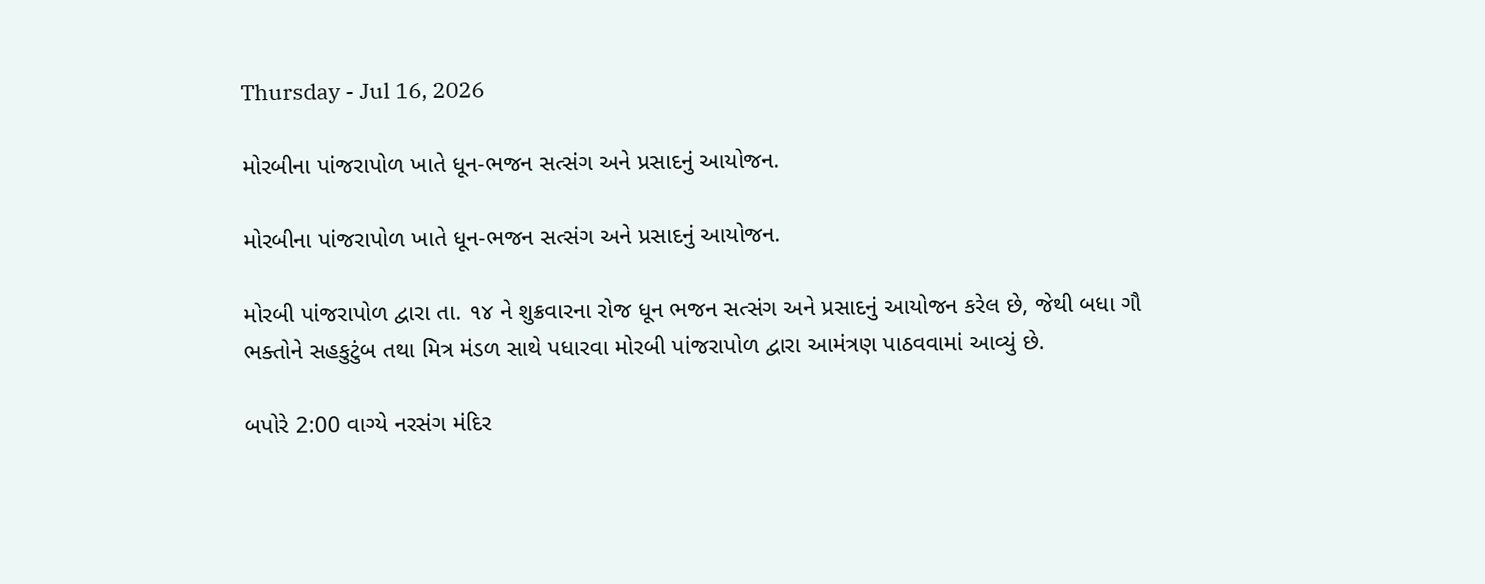Thursday - Jul 16, 2026

મોરબીના પાંજરાપોળ ખાતે ધૂન-ભજન સત્સંગ અને પ્રસાદનું આયોજન.

મોરબીના પાંજરાપોળ ખાતે ધૂન-ભજન સત્સંગ અને પ્રસાદનું આયોજન.

મોરબી પાંજરાપોળ દ્વારા તા. ૧૪ ને શુક્રવારના રોજ ધૂન ભજન સત્સંગ અને પ્રસાદનું આયોજન કરેલ છે, જેથી બધા ગૌ ભક્તોને સહકુટુંબ તથા મિત્ર મંડળ સાથે પધારવા મોરબી પાંજરાપોળ દ્વારા આમંત્રણ પાઠવવામાં આવ્યું છે.

બપોરે 2:00 વાગ્યે નરસંગ મંદિર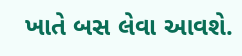ખાતે બસ લેવા આવશે.